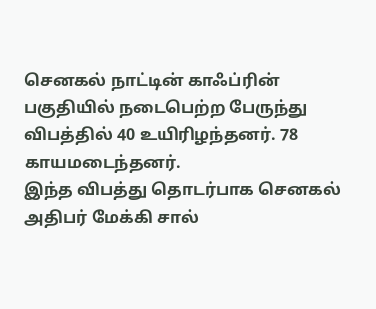செனகல் நாட்டின் காஃப்ரின் பகுதியில் நடைபெற்ற பேருந்து விபத்தில் 40 உயிரிழந்தனர். 78 காயமடைந்தனர்.
இந்த விபத்து தொடர்பாக செனகல் அதிபர் மேக்கி சால்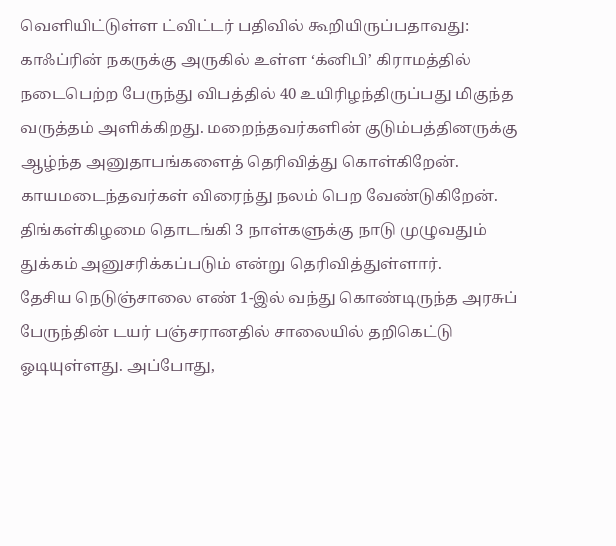வெளியிட்டுள்ள ட்விட்டர் பதிவில் கூறியிருப்பதாவது:
காஃப்ரின் நகருக்கு அருகில் உள்ள ‘க்னிபி’ கிராமத்தில் நடைபெற்ற பேருந்து விபத்தில் 40 உயிரிழந்திருப்பது மிகுந்த வருத்தம் அளிக்கிறது. மறைந்தவர்களின் குடும்பத்தினருக்கு ஆழ்ந்த அனுதாபங்களைத் தெரிவித்து கொள்கிறேன். காயமடைந்தவர்கள் விரைந்து நலம் பெற வேண்டுகிறேன். திங்கள்கிழமை தொடங்கி 3 நாள்களுக்கு நாடு முழுவதும் துக்கம் அனுசரிக்கப்படும் என்று தெரிவித்துள்ளார்.
தேசிய நெடுஞ்சாலை எண் 1-இல் வந்து கொண்டிருந்த அரசுப் பேருந்தின் டயர் பஞ்சரானதில் சாலையில் தறிகெட்டு ஓடியுள்ளது. அப்போது,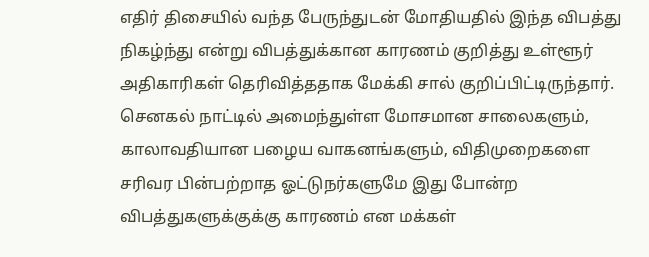எதிர் திசையில் வந்த பேருந்துடன் மோதியதில் இந்த விபத்து நிகழ்ந்து என்று விபத்துக்கான காரணம் குறித்து உள்ளூர் அதிகாரிகள் தெரிவித்ததாக மேக்கி சால் குறிப்பிட்டிருந்தார்.
செனகல் நாட்டில் அமைந்துள்ள மோசமான சாலைகளும், காலாவதியான பழைய வாகனங்களும், விதிமுறைகளை சரிவர பின்பற்றாத ஓட்டுநர்களுமே இது போன்ற விபத்துகளுக்குக்கு காரணம் என மக்கள்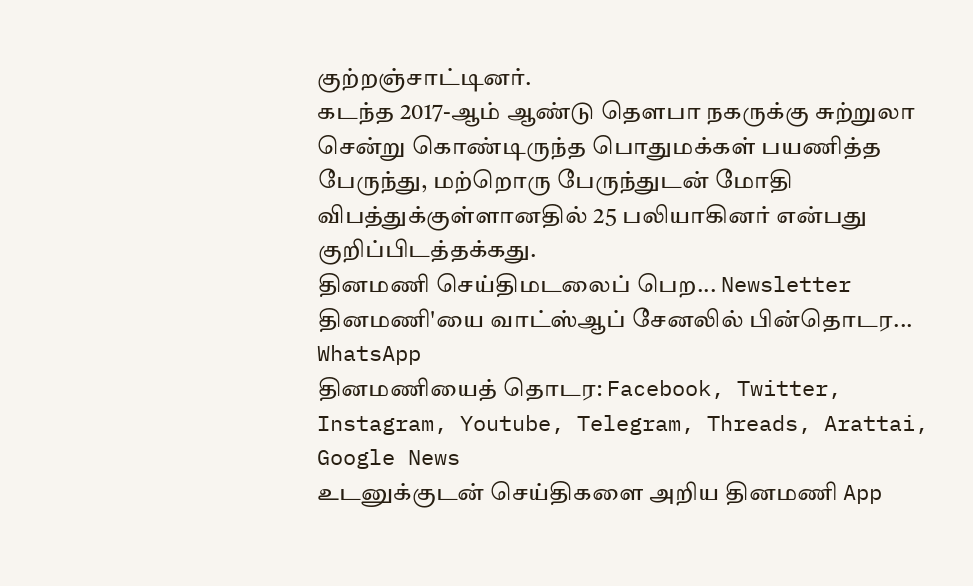குற்றஞ்சாட்டினர்.
கடந்த 2017-ஆம் ஆண்டு தௌபா நகருக்கு சுற்றுலா சென்று கொண்டிருந்த பொதுமக்கள் பயணித்த பேருந்து, மற்றொரு பேருந்துடன் மோதி விபத்துக்குள்ளானதில் 25 பலியாகினர் என்பது குறிப்பிடத்தக்கது.
தினமணி செய்திமடலைப் பெற... Newsletter
தினமணி'யை வாட்ஸ்ஆப் சேனலில் பின்தொடர... WhatsApp
தினமணியைத் தொடர: Facebook, Twitter, Instagram, Youtube, Telegram, Threads, Arattai, Google News
உடனுக்குடன் செய்திகளை அறிய தினமணி App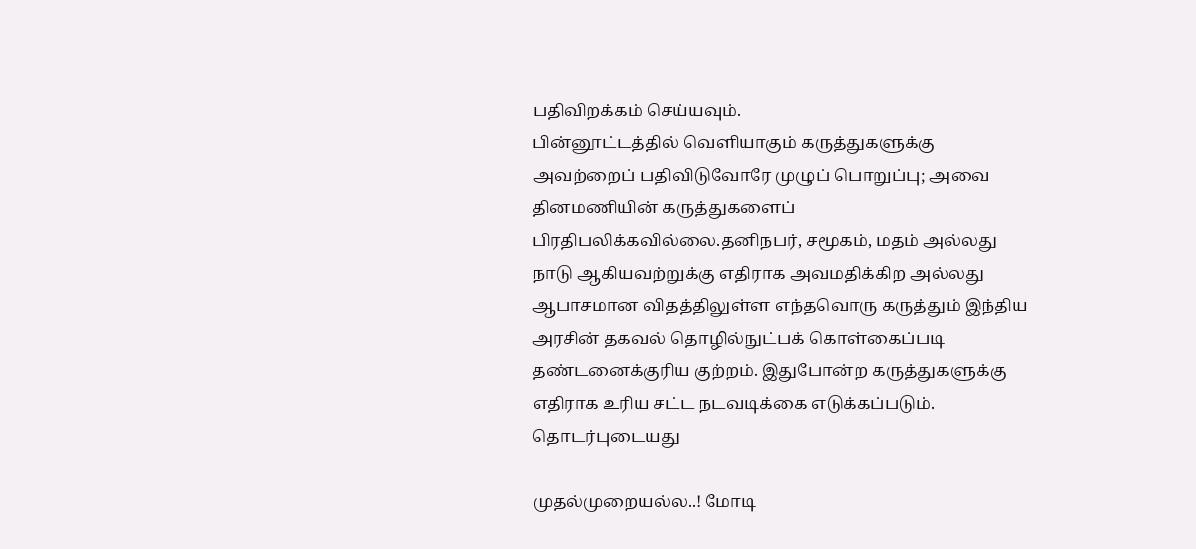பதிவிறக்கம் செய்யவும்.
பின்னூட்டத்தில் வெளியாகும் கருத்துகளுக்கு அவற்றைப் பதிவிடுவோரே முழுப் பொறுப்பு; அவை தினமணியின் கருத்துகளைப் பிரதிபலிக்கவில்லை.தனிநபர், சமூகம், மதம் அல்லது நாடு ஆகியவற்றுக்கு எதிராக அவமதிக்கிற அல்லது ஆபாசமான விதத்திலுள்ள எந்தவொரு கருத்தும் இந்திய அரசின் தகவல் தொழில்நுட்பக் கொள்கைப்படி தண்டனைக்குரிய குற்றம். இதுபோன்ற கருத்துகளுக்கு எதிராக உரிய சட்ட நடவடிக்கை எடுக்கப்படும்.
தொடர்புடையது

முதல்முறையல்ல..! மோடி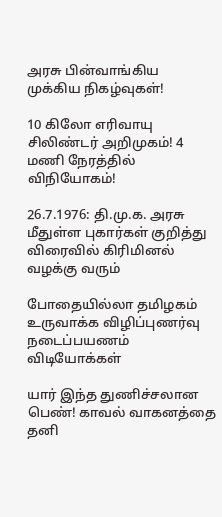அரசு பின்வாங்கிய முக்கிய நிகழ்வுகள்!

10 கிலோ எரிவாயு சிலிண்டர் அறிமுகம்! 4 மணி நேரத்தில் விநியோகம்!

26.7.1976: தி.மு.க. அரசு மீதுள்ள புகார்கள் குறித்து விரைவில் கிரிமினல் வழக்கு வரும்

போதையில்லா தமிழகம் உருவாக்க விழிப்புணர்வு நடைப்பயணம்
விடியோக்கள்

யார் இந்த துணிச்சலான பெண்! காவல் வாகனத்தை தனி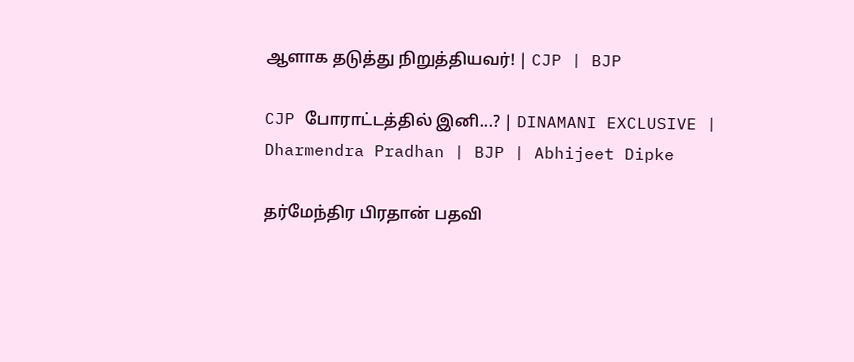ஆளாக தடுத்து நிறுத்தியவர்! | CJP | BJP

CJP போராட்டத்தில் இனி...? | DINAMANI EXCLUSIVE | Dharmendra Pradhan | BJP | Abhijeet Dipke

தர்மேந்திர பிரதான் பதவி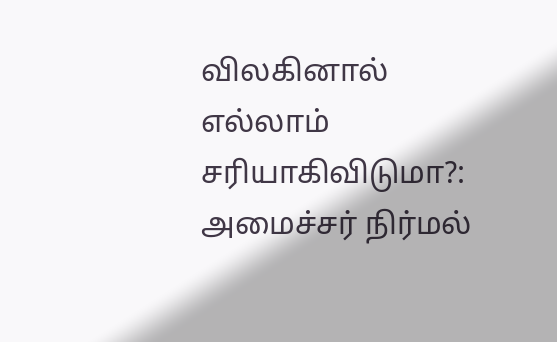விலகினால் எல்லாம் சரியாகிவிடுமா?: அமைச்சர் நிர்மல்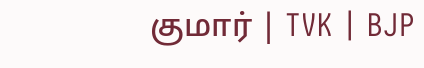குமார் | TVK | BJP